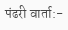पंढरी वार्ता:-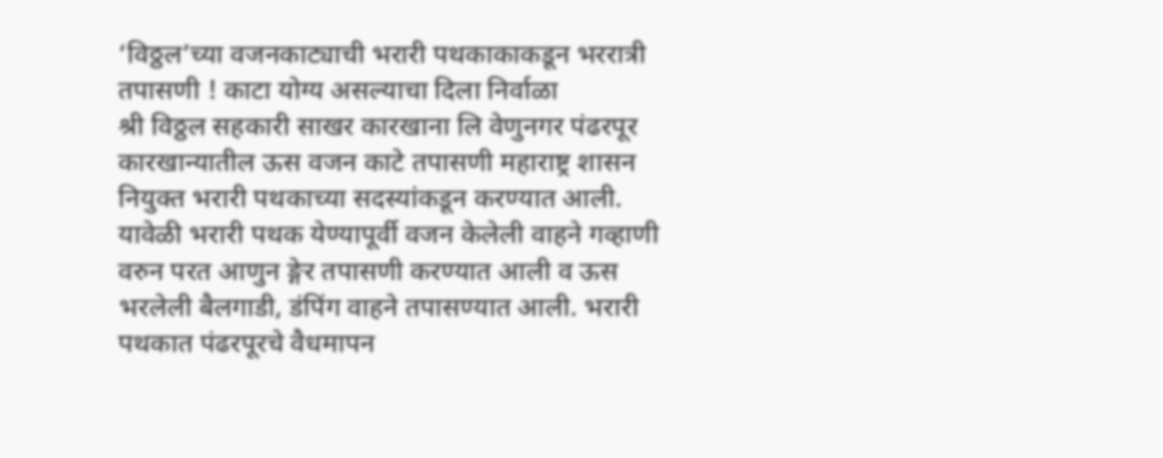‘विठ्ठल’च्या वजनकाट्याची भरारी पथकाकाकडून भररात्री तपासणी ! काटा योग्य असल्याचा दिला निर्वाळा
श्री विठ्ठल सहकारी साखर कारखाना लि वेणुनगर पंढरपूर कारखान्यातील ऊस वजन काटे तपासणी महाराष्ट्र शासन नियुक्त भरारी पथकाच्या सदस्यांकडून करण्यात आली. यावेळी भरारी पथक येण्यापूर्वी वजन केलेली वाहने गव्हाणी वरुन परत आणुन ङ्गेर तपासणी करण्यात आली व ऊस भरलेली बैलगाडी, डंपिंग वाहने तपासण्यात आली. भरारी पथकात पंढरपूरचे वैधमापन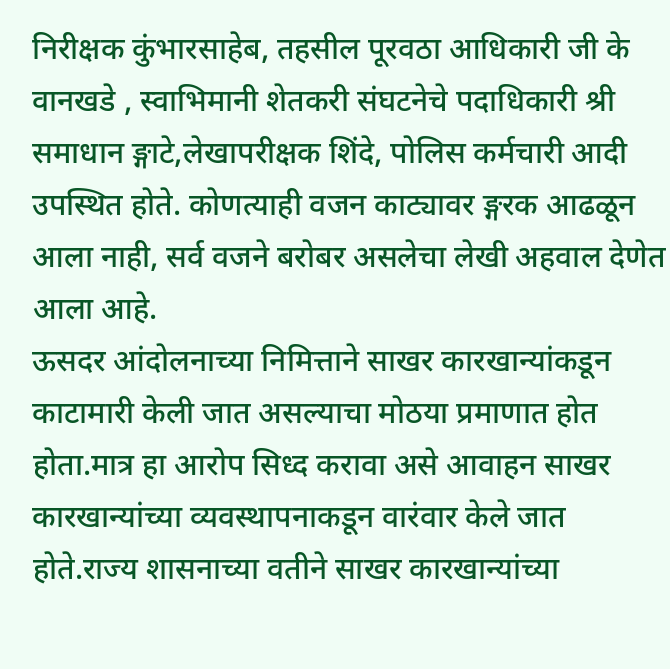निरीक्षक कुंभारसाहेब, तहसील पूरवठा आधिकारी जी के वानखडे , स्वाभिमानी शेतकरी संघटनेचे पदाधिकारी श्री समाधान ङ्गाटे,लेखापरीक्षक शिंदे, पोलिस कर्मचारी आदी उपस्थित होते. कोणत्याही वजन काट्यावर ङ्गरक आढळून आला नाही, सर्व वजने बरोबर असलेचा लेखी अहवाल देणेत आला आहे.
ऊसदर आंदोलनाच्या निमित्ताने साखर कारखान्यांकडून काटामारी केली जात असल्याचा मोठया प्रमाणात होत होता.मात्र हा आरोप सिध्द करावा असे आवाहन साखर कारखान्यांच्या व्यवस्थापनाकडून वारंवार केले जात होते.राज्य शासनाच्या वतीने साखर कारखान्यांच्या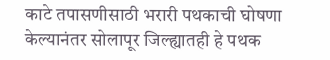काटे तपासणीसाठी भरारी पथकाची घोषणा केल्यानंतर सोलापूर जिल्ह्यातही हे पथक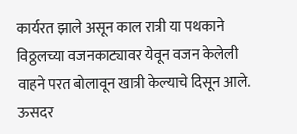कार्यरत झाले असून काल रात्री या पथकाने विठ्ठलच्या वजनकाट्यावर येवून वजन केलेली वाहने परत बोलावून खात्री केल्याचे दिसून आले.
ऊसदर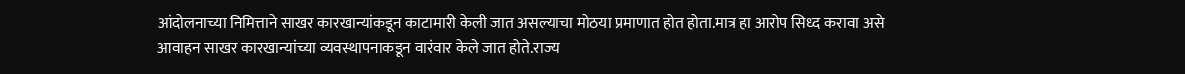आंदोलनाच्या निमित्ताने साखर कारखान्यांकडून काटामारी केली जात असल्याचा मोठया प्रमाणात होत होता.मात्र हा आरोप सिध्द करावा असे आवाहन साखर कारखान्यांच्या व्यवस्थापनाकडून वारंवार केले जात होते.राज्य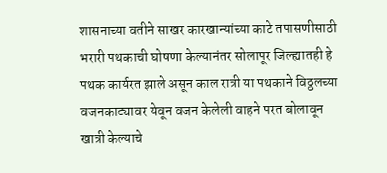शासनाच्या वतीने साखर कारखान्यांच्या काटे तपासणीसाठी भरारी पथकाची घोषणा केल्यानंतर सोलापूर जिल्ह्यातही हे पथक कार्यरत झाले असून काल रात्री या पथकाने विठ्ठलच्या वजनकाट्यावर येवून वजन केलेली वाहने परत बोलावून खात्री केल्याचे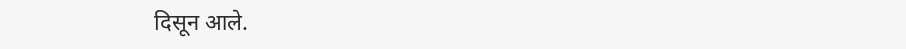दिसून आले.